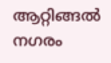ആറ്റിങ്ങൽ നഗരം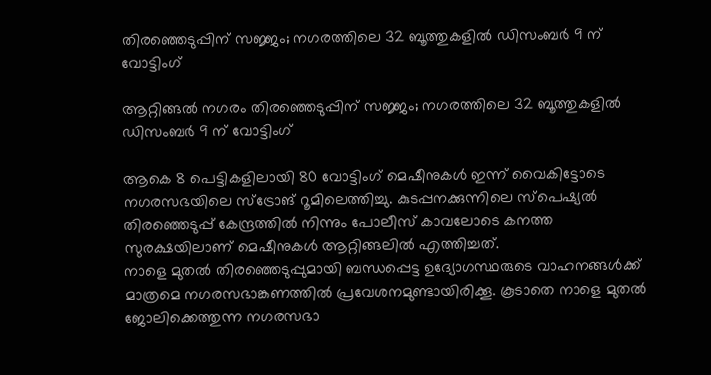തിരഞ്ഞെടുപ്പിന് സജ്ജം; നഗരത്തിലെ 32 ബൂത്തുകളിൽ ഡിസംബർ 9 ന് വോട്ടിംഗ്

ആറ്റിങ്ങൽ നഗരം തിരഞ്ഞെടുപ്പിന് സജ്ജം; നഗരത്തിലെ 32 ബൂത്തുകളിൽ ഡിസംബർ 9 ന് വോട്ടിംഗ്

ആകെ 8 പെട്ടികളിലായി 80 വോട്ടിംഗ് മെഷീനുകൾ ഇന്ന് വൈകിട്ടോടെ നഗരസഭയിലെ സ്ട്രോങ് റൂമിലെത്തിച്ചു. കുടപ്പനക്കുന്നിലെ സ്പെഷ്യൽ തിരഞ്ഞെടുപ്പ് കേന്ദ്രത്തിൽ നിന്നും പോലീസ് കാവലോടെ കനത്ത സുരക്ഷയിലാണ് മെഷീനുകൾ ആറ്റിങ്ങലിൽ എത്തിച്ചത്.
നാളെ മുതൽ തിരഞ്ഞെടുപ്പുമായി ബന്ധപ്പെട്ട ഉദ്യോഗസ്ഥരുടെ വാഹനങ്ങൾക്ക് മാത്രമെ നഗരസഭാങ്കണത്തിൽ പ്രവേശനമുണ്ടായിരിക്കൂ. കൂടാതെ നാളെ മുതൽ ജോലിക്കെത്തുന്ന നഗരസഭാ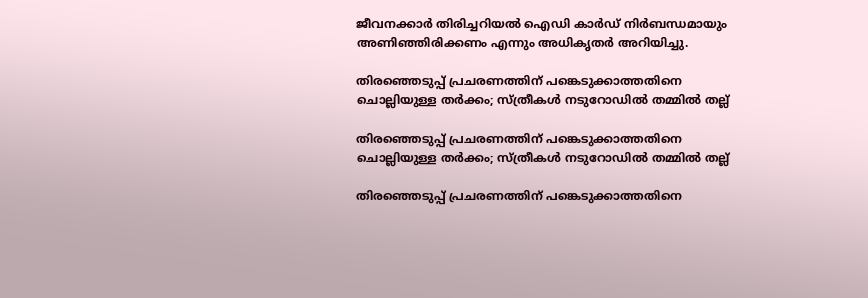ജീവനക്കാർ തിരിച്ചറിയൽ ഐഡി കാർഡ് നിർബന്ധമായും അണിഞ്ഞിരിക്കണം എന്നും അധികൃതർ അറിയിച്ചു.

തിരഞ്ഞെടുപ്പ് പ്രചരണത്തിന് പങ്കെടുക്കാത്തതിനെ ചൊല്ലിയുള്ള തർക്കം; സ്ത്രീകൾ നടുറോഡിൽ തമ്മിൽ തല്ല്

തിരഞ്ഞെടുപ്പ് പ്രചരണത്തിന് പങ്കെടുക്കാത്തതിനെ ചൊല്ലിയുള്ള തർക്കം; സ്ത്രീകൾ നടുറോഡിൽ തമ്മിൽ തല്ല്

തിരഞ്ഞെടുപ്പ് പ്രചരണത്തിന് പങ്കെടുക്കാത്തതിനെ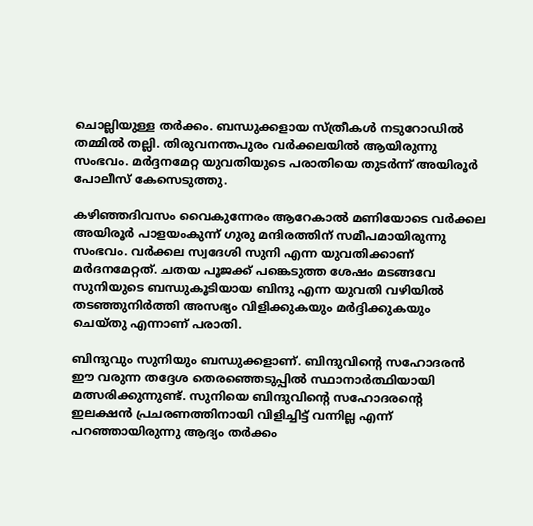ചൊല്ലിയുള്ള തർക്കം. ബന്ധുക്കളായ സ്ത്രീകൾ നടുറോഡിൽ തമ്മിൽ തല്ലി. തിരുവനന്തപുരം വർക്കലയിൽ ആയിരുന്നു സംഭവം. മർദ്ദനമേറ്റ യുവതിയുടെ പരാതിയെ തുടർന്ന് അയിരൂർ പോലീസ് കേസെടുത്തു.

കഴിഞ്ഞദിവസം വൈകുന്നേരം ആറേകാൽ മണിയോടെ വർക്കല അയിരൂർ പാളയംകുന്ന് ഗുരു മന്ദിരത്തിന് സമീപമായിരുന്നു സംഭവം. വർക്കല സ്വദേശി സുനി എന്ന യുവതിക്കാണ് മർദനമേറ്റത്. ചതയ പൂജക്ക് പങ്കെടുത്ത ശേഷം മടങ്ങവേ സുനിയുടെ ബന്ധുകൂടിയായ ബിന്ദു എന്ന യുവതി വഴിയിൽ തടഞ്ഞുനിർത്തി അസഭ്യം വിളിക്കുകയും മർദ്ദിക്കുകയും ചെയ്തു എന്നാണ് പരാതി.

ബിന്ദുവും സുനിയും ബന്ധുക്കളാണ്. ബിന്ദുവിന്റെ സഹോദരൻ ഈ വരുന്ന തദ്ദേശ തെരഞ്ഞെടുപ്പിൽ സ്ഥാനാർത്ഥിയായി മത്സരിക്കുന്നുണ്ട്. സുനിയെ ബിന്ദുവിന്റെ സഹോദരന്റെ ഇലക്ഷൻ പ്രചരണത്തിനായി വിളിച്ചിട്ട് വന്നില്ല എന്ന് പറഞ്ഞായിരുന്നു ആദ്യം തർക്കം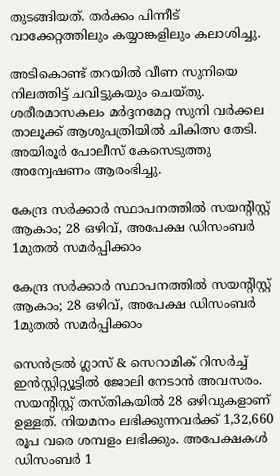തുടങ്ങിയത്. തർക്കം പിന്നീട് വാക്കേറ്റത്തിലും കയ്യാങ്കളിലും കലാശിച്ചു.

അടികൊണ്ട് തറയിൽ വീണ സുനിയെ നിലത്തിട്ട് ചവിട്ടുകയും ചെയ്തു. ശരീരമാസകലം മർദ്ദനമേറ്റ സുനി വർക്കല താലൂക്ക് ആശുപത്രിയിൽ ചികിത്സ തേടി. അയിരൂർ പോലീസ് കേസെടുത്തു അന്വേഷണം ആരംഭിച്ചു.

കേന്ദ്ര സർക്കാർ സ്ഥാപനത്തിൽ സയന്റിസ്റ്റ് ആകാം; 28 ഒഴിവ്, അപേക്ഷ ഡിസംബർ 1മുതൽ സമർപ്പിക്കാം

കേന്ദ്ര സർക്കാർ സ്ഥാപനത്തിൽ സയന്റിസ്റ്റ് ആകാം; 28 ഒഴിവ്, അപേക്ഷ ഡിസംബർ 1മുതൽ സമർപ്പിക്കാം

സെൻട്രൽ ഗ്ലാസ് & സെറാമിക് റിസർച്ച് ഇൻസ്റ്റിറ്റ്യൂട്ടിൽ ജോലി നേടാൻ അവസരം. സയന്റിസ്റ്റ് തസ്തികയിൽ 28 ഒഴിവുകളാണ് ഉള്ളത്. നിയമനം ലഭിക്കുന്നവർക്ക് 1,32,660 രൂപ വരെ ശമ്പളം ലഭിക്കും. അപേക്ഷകൾ ഡിസംബർ 1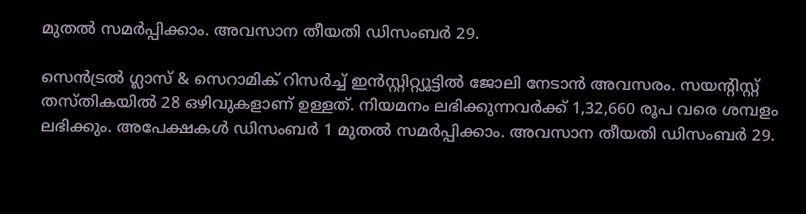മുതൽ സമർപ്പിക്കാം. അവസാന തീയതി ഡിസംബർ 29.

സെൻട്രൽ ഗ്ലാസ് & സെറാമിക് റിസർച്ച് ഇൻസ്റ്റിറ്റ്യൂട്ടിൽ ജോലി നേടാൻ അവസരം. സയന്റിസ്റ്റ് തസ്തികയിൽ 28 ഒഴിവുകളാണ് ഉള്ളത്. നിയമനം ലഭിക്കുന്നവർക്ക് 1,32,660 രൂപ വരെ ശമ്പളം ലഭിക്കും. അപേക്ഷകൾ ഡിസംബർ 1 മുതൽ സമർപ്പിക്കാം. അവസാന തീയതി ഡിസംബർ 29.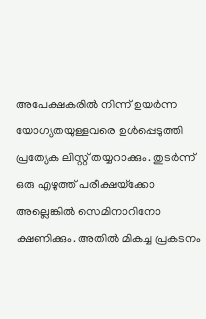അപേക്ഷകരിൽ നിന്ന് ഉയർന്ന യോഗ്യതയുള്ളവരെ ഉൾപ്പെടുത്തി പ്രത്യേക ലിസ്റ്റ് തയ്യറാക്കും. തുടർന്ന് ഒരു എഴുത്ത് പരീക്ഷയ്‌ക്കോ അല്ലെങ്കിൽ സെമിനാറിനോ ക്ഷണിക്കും. അതിൽ മികച്ച പ്രകടനം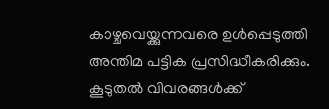കാഴ്ചവെയ്ക്കുന്നവരെ ഉൾപ്പെടുത്തി അന്തിമ പട്ടിക പ്രസിദ്ധീകരിക്കും. കൂടുതൽ വിവരങ്ങൾക്ക്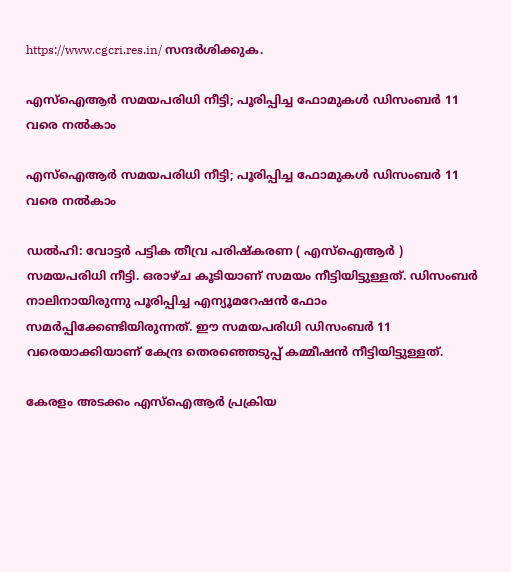https://www.cgcri.res.in/ സന്ദർശിക്കുക.

എസ്‌ഐആര്‍ സമയപരിധി നീട്ടി; പൂരിപ്പിച്ച ഫോമുകള്‍ ഡിസംബര്‍ 11 വരെ നല്‍കാം

എസ്‌ഐആര്‍ സമയപരിധി നീട്ടി; പൂരിപ്പിച്ച ഫോമുകള്‍ ഡിസംബര്‍ 11 വരെ നല്‍കാം

ഡല്‍ഹി: വോട്ടര്‍ പട്ടിക തീവ്ര പരിഷ്‌കരണ ( എസ്‌ഐആര്‍ ) സമയപരിധി നീട്ടി. ഒരാഴ്ച കൂടിയാണ് സമയം നീട്ടിയിട്ടുള്ളത്. ഡിസംബര്‍ നാലിനായിരുന്നു പൂരിപ്പിച്ച എന്യൂമറേഷന്‍ ഫോം സമര്‍പ്പിക്കേണ്ടിയിരുന്നത്. ഈ സമയപരിധി ഡിസംബര്‍ 11 വരെയാക്കിയാണ് കേന്ദ്ര തെരഞ്ഞെടുപ്പ് കമ്മീഷന്‍ നീട്ടിയിട്ടുള്ളത്.

കേരളം അടക്കം എസ്‌ഐആര്‍ പ്രക്രിയ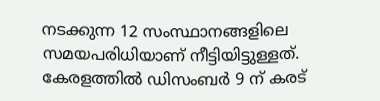നടക്കുന്ന 12 സംസ്ഥാനങ്ങളിലെ സമയപരിധിയാണ് നീട്ടിയിട്ടുള്ളത്. കേരളത്തില്‍ ഡിസംബര്‍ 9 ന് കരട്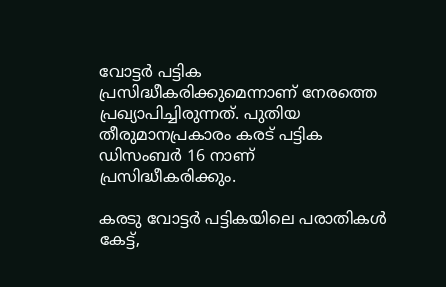വോട്ടര്‍ പട്ടിക പ്രസിദ്ധീകരിക്കുമെന്നാണ് നേരത്തെ പ്രഖ്യാപിച്ചിരുന്നത്. പുതിയ തീരുമാനപ്രകാരം കരട് പട്ടിക ഡിസംബര്‍ 16 നാണ് പ്രസിദ്ധീകരിക്കും.

കരടു വോട്ടര്‍ പട്ടികയിലെ പരാതികള്‍ കേട്ട്,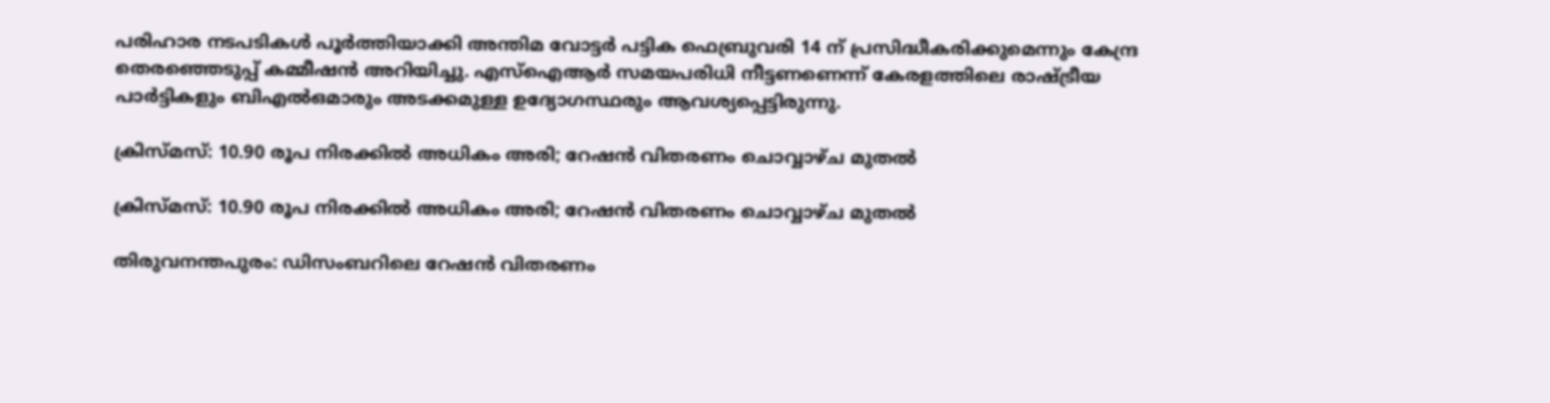പരിഹാര നടപടികള്‍ പൂര്‍ത്തിയാക്കി അന്തിമ വോട്ടര്‍ പട്ടിക ഫെബ്രുവരി 14 ന് പ്രസിദ്ധീകരിക്കുമെന്നും കേന്ദ്ര തെരഞ്ഞെടുപ്പ് കമ്മീഷന്‍ അറിയിച്ചു. എസ്‌ഐആര്‍ സമയപരിധി നീട്ടണണെന്ന് കേരളത്തിലെ രാഷ്ട്രീയ പാര്‍ട്ടികളും ബിഎല്‍ഒമാരും അടക്കമുള്ള ഉദ്യോഗസ്ഥരും ആവശ്യപ്പെട്ടിരുന്നു.

ക്രിസ്മസ്: 10.90 രൂപ നിരക്കില്‍ അധികം അരി; റേഷന്‍ വിതരണം ചൊവ്വാഴ്ച മുതല്‍

ക്രിസ്മസ്: 10.90 രൂപ നിരക്കില്‍ അധികം അരി; റേഷന്‍ വിതരണം ചൊവ്വാഴ്ച മുതല്‍

തിരുവനന്തപുരം: ഡിസംബറിലെ റേഷന്‍ വിതരണം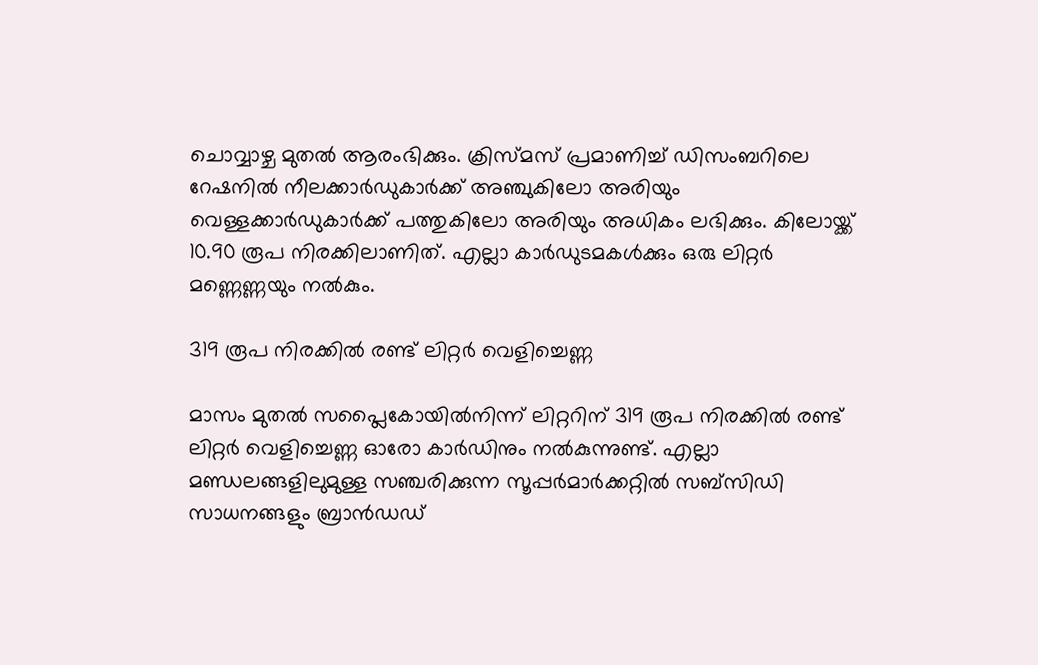ചൊവ്വാഴ്ച മുതല്‍ ആരംഭിക്കും. ക്രിസ്മസ് പ്രമാണിച്ച് ഡിസംബറിലെ റേഷനില്‍ നീലക്കാര്‍ഡുകാര്‍ക്ക് അഞ്ചുകിലോ അരിയും വെള്ളക്കാര്‍ഡുകാര്‍ക്ക് പത്തുകിലോ അരിയും അധികം ലഭിക്കും. കിലോയ്ക്ക് 10.90 രൂപ നിരക്കിലാണിത്. എല്ലാ കാര്‍ഡുടമകള്‍ക്കും ഒരു ലിറ്റര്‍ മണ്ണെണ്ണയും നല്‍കും.

319 രൂപ നിരക്കില്‍ രണ്ട് ലിറ്റര്‍ വെളിച്ചെണ്ണ

മാസം മുതല്‍ സപ്ലൈകോയില്‍നിന്ന് ലിറ്ററിന് 319 രൂപ നിരക്കില്‍ രണ്ട് ലിറ്റര്‍ വെളിച്ചെണ്ണ ഓരോ കാര്‍ഡിനും നല്‍കുന്നുണ്ട്. എല്ലാ മണ്ഡലങ്ങളിലുമുള്ള സഞ്ചരിക്കുന്ന സൂപ്പര്‍മാര്‍ക്കറ്റില്‍ സബ്സിഡി സാധനങ്ങളും ബ്രാന്‍ഡഡ്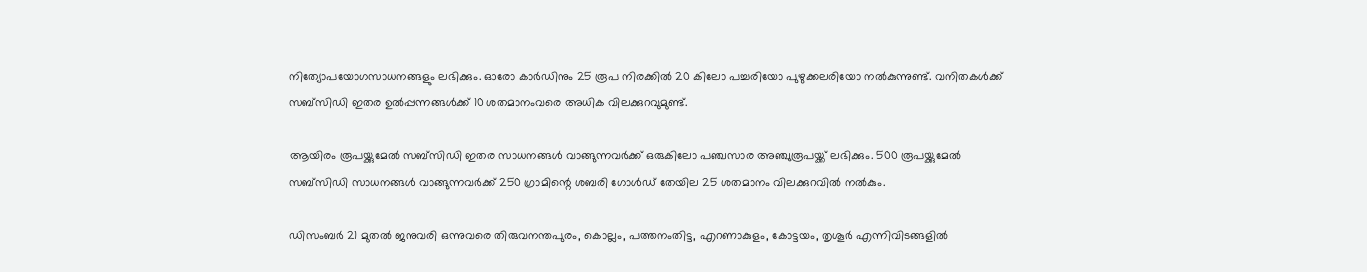നിത്യോപയോഗസാധനങ്ങളും ലഭിക്കും. ഓരോ കാര്‍ഡിനും 25 രൂപ നിരക്കില്‍ 20 കിലോ പച്ചരിയോ പുഴുക്കലരിയോ നല്‍കുന്നുണ്ട്. വനിതകള്‍ക്ക് സബ്സിഡി ഇതര ഉല്‍പ്പന്നങ്ങള്‍ക്ക് 10 ശതമാനംവരെ അധിക വിലക്കുറവുമുണ്ട്.

ആയിരം രൂപയ്ക്കുമേല്‍ സബ്സിഡി ഇതര സാധനങ്ങള്‍ വാങ്ങുന്നവര്‍ക്ക് ഒരുകിലോ പഞ്ചസാര അഞ്ചുരൂപയ്ക്ക് ലഭിക്കും. 500 രൂപയ്ക്കുമേല്‍ സബ്സിഡി സാധനങ്ങള്‍ വാങ്ങുന്നവര്‍ക്ക് 250 ഗ്രാമിന്റെ ശബരി ഗോള്‍ഡ് തേയില 25 ശതമാനം വിലക്കുറവില്‍ നല്‍കും.

ഡിസംബര്‍ 21 മുതല്‍ ജനുവരി ഒന്നുവരെ തിരുവനന്തപുരം, കൊല്ലം, പത്തനംതിട്ട, എറണാകുളം, കോട്ടയം, തൃശൂര്‍ എന്നിവിടങ്ങളില്‍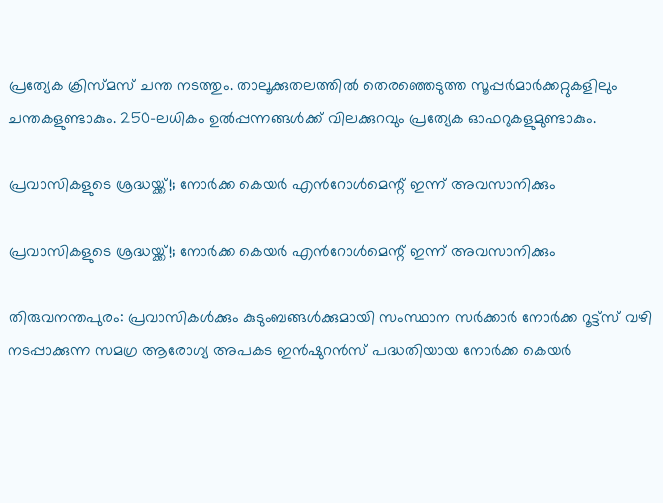പ്രത്യേക ക്രിസ്മസ് ചന്ത നടത്തും. താലൂക്കുതലത്തില്‍ തെരഞ്ഞെടുത്ത സൂപ്പര്‍മാര്‍ക്കറ്റുകളിലും ചന്തകളുണ്ടാകും. 250-ലധികം ഉല്‍പ്പന്നങ്ങള്‍ക്ക് വിലക്കുറവും പ്രത്യേക ഓഫറുകളുമുണ്ടാകും.

പ്രവാസികളുടെ ശ്രദ്ധയ്ക്ക്!; നോര്‍ക്ക കെയര്‍ എൻ‌റോൾമെന്റ് ഇന്ന് അവസാനിക്കും

പ്രവാസികളുടെ ശ്രദ്ധയ്ക്ക്!; നോര്‍ക്ക കെയര്‍ എൻ‌റോൾമെന്റ് ഇന്ന് അവസാനിക്കും

തിരുവനന്തപുരം: പ്രവാസികള്‍ക്കും കുടുംബങ്ങള്‍ക്കുമായി സംസ്ഥാന സര്‍ക്കാര്‍ നോര്‍ക്ക റൂട്ട്‌സ് വഴി നടപ്പാക്കുന്ന സമഗ്ര ആരോഗ്യ അപകട ഇന്‍ഷുറന്‍സ് പദ്ധതിയായ നോര്‍ക്ക കെയര്‍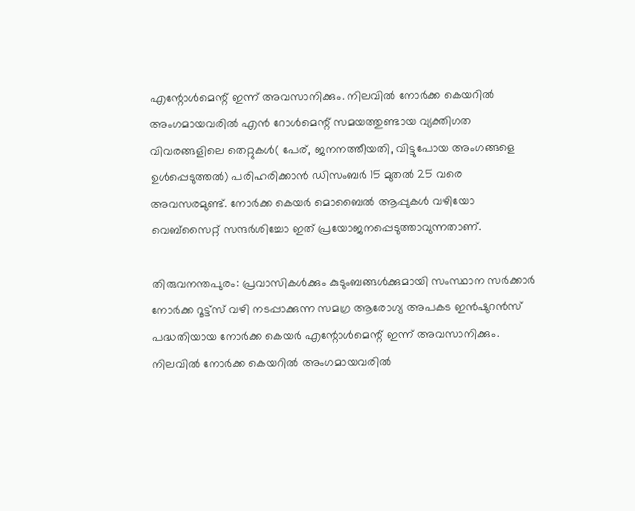എന്റോള്‍മെന്റ് ഇന്ന് അവസാനിക്കും. നിലവില്‍ നോര്‍ക്ക കെയറില്‍ അംഗമായവരില്‍ എന്‍ റോള്‍മെന്റ് സമയത്തുണ്ടായ വ്യക്തിഗത വിവരങ്ങളിലെ തെറ്റുകള്‍( പേര്, ജനനത്തീയതി, വിട്ടുപോയ അംഗങ്ങളെ ഉള്‍പ്പെടുത്തല്‍) പരിഹരിക്കാന്‍ ഡിസംബര്‍ 15 മുതല്‍ 25 വരെ അവസരമുണ്ട്. നോര്‍ക്ക കെയര്‍ മൊബൈല്‍ ആപ്പുകള്‍ വഴിയോ വെബ്‌സൈറ്റ് സന്ദര്‍ശിച്ചോ ഇത് പ്രയോജനപ്പെടുത്താവുന്നതാണ്.

തിരുവനന്തപുരം: പ്രവാസികള്‍ക്കും കുടുംബങ്ങള്‍ക്കുമായി സംസ്ഥാന സര്‍ക്കാര്‍ നോര്‍ക്ക റൂട്ട്‌സ് വഴി നടപ്പാക്കുന്ന സമഗ്ര ആരോഗ്യ അപകട ഇന്‍ഷുറന്‍സ് പദ്ധതിയായ നോര്‍ക്ക കെയര്‍ എന്റോള്‍മെന്റ് ഇന്ന് അവസാനിക്കും. നിലവില്‍ നോര്‍ക്ക കെയറില്‍ അംഗമായവരില്‍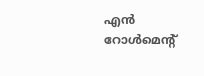എന്‍ റോള്‍മെന്റ്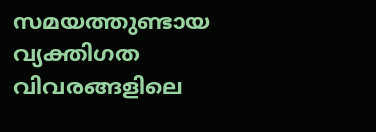സമയത്തുണ്ടായ വ്യക്തിഗത വിവരങ്ങളിലെ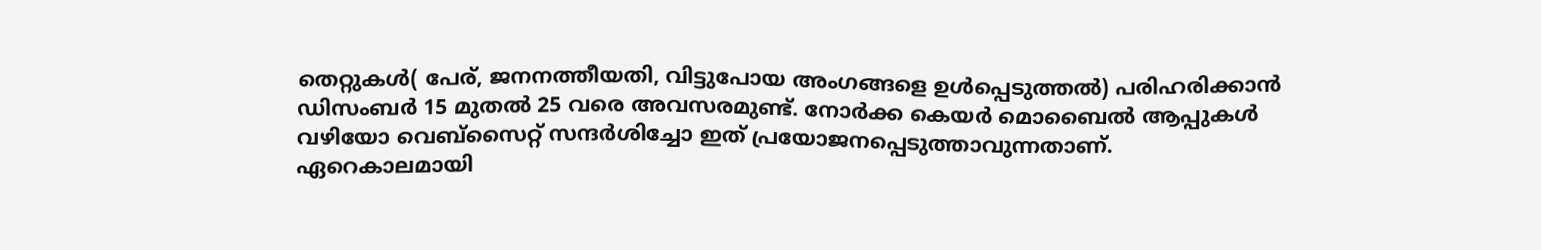തെറ്റുകള്‍( പേര്, ജനനത്തീയതി, വിട്ടുപോയ അംഗങ്ങളെ ഉള്‍പ്പെടുത്തല്‍) പരിഹരിക്കാന്‍ ഡിസംബര്‍ 15 മുതല്‍ 25 വരെ അവസരമുണ്ട്. നോര്‍ക്ക കെയര്‍ മൊബൈല്‍ ആപ്പുകള്‍ വഴിയോ വെബ്‌സൈറ്റ് സന്ദര്‍ശിച്ചോ ഇത് പ്രയോജനപ്പെടുത്താവുന്നതാണ്.
ഏറെകാലമായി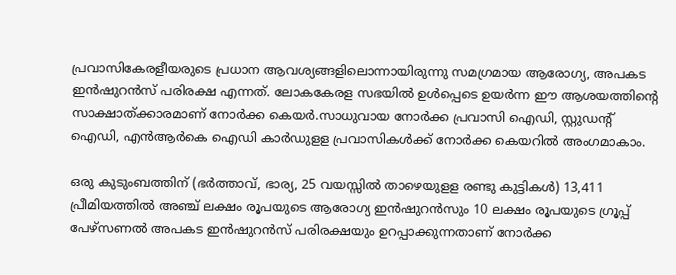പ്രവാസികേരളീയരുടെ പ്രധാന ആവശ്യങ്ങളിലൊന്നായിരുന്നു സമഗ്രമായ ആരോഗ്യ, അപകട ഇന്‍ഷുറന്‍സ് പരിരക്ഷ എന്നത്. ലോകകേരള സഭയില്‍ ഉള്‍പ്പെടെ ഉയര്‍ന്ന ഈ ആശയത്തിന്റെ സാക്ഷാത്ക്കാരമാണ് നോര്‍ക്ക കെയര്‍.സാധുവായ നോര്‍ക്ക പ്രവാസി ഐഡി, സ്റ്റുഡന്റ് ഐഡി, എന്‍ആര്‍കെ ഐഡി കാര്‍ഡുളള പ്രവാസികള്‍ക്ക് നോര്‍ക്ക കെയറില്‍ അംഗമാകാം.

ഒരു കുടുംബത്തിന് (ഭര്‍ത്താവ്, ഭാര്യ, 25 വയസ്സില്‍ താഴെയുളള രണ്ടു കുട്ടികള്‍) 13,411 പ്രീമിയത്തില്‍ അഞ്ച് ലക്ഷം രൂപയുടെ ആരോഗ്യ ഇന്‍ഷുറന്‍സും 10 ലക്ഷം രൂപയുടെ ഗ്രൂപ്പ് പേഴ്‌സണല്‍ അപകട ഇന്‍ഷുറന്‍സ് പരിരക്ഷയും ഉറപ്പാക്കുന്നതാണ് നോര്‍ക്ക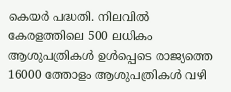കെയര്‍ പദ്ധതി. നിലവില്‍ കേരളത്തിലെ 500 ലധികം ആശുപത്രികള്‍ ഉള്‍പ്പെടെ രാജ്യത്തെ 16000 ത്തോളം ആശുപത്രികള്‍ വഴി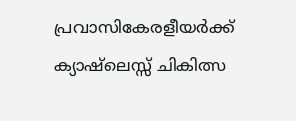പ്രവാസികേരളീയര്‍ക്ക് ക്യാഷ്‌ലെസ്സ് ചികിത്സ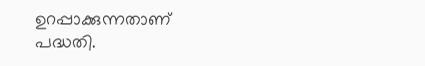ഉറപ്പാക്കുന്നതാണ് പദ്ധതി.